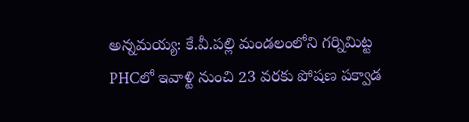అన్నమయ్య: కే.వీ.పల్లి మండలంలోని గర్నిమిట్ట PHCలో ఇవాళ్టి నుంచి 23 వరకు పోషణ పక్వాడ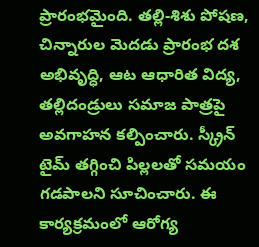ప్రారంభమైంది. తల్లి-శిశు పోషణ, చిన్నారుల మెదడు ప్రారంభ దశ అభివృద్ధి, ఆట ఆధారిత విద్య, తల్లిదండ్రులు సమాజ పాత్రపై అవగాహన కల్పించారు. స్క్రీన్ టైమ్ తగ్గించి పిల్లలతో సమయం గడపాలని సూచించారు. ఈ కార్యక్రమంలో ఆరోగ్య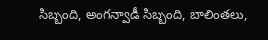సిబ్బంది, అంగన్వాడీ సిబ్బంది, బాలింతలు,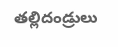తల్లిదండ్రులు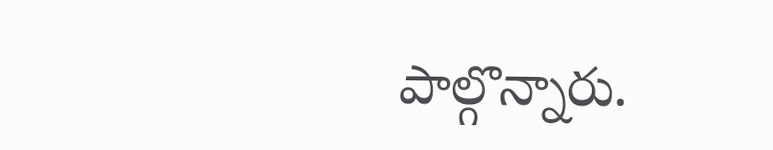పాల్గొన్నారు.